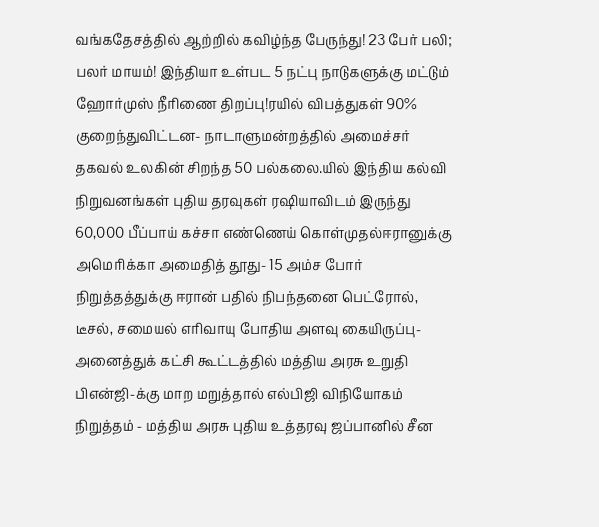வங்கதேசத்தில் ஆற்றில் கவிழ்ந்த பேருந்து! 23 பேர் பலி; பலர் மாயம்! இந்தியா உள்பட 5 நட்பு நாடுகளுக்கு மட்டும் ஹோர்முஸ் நீரிணை திறப்பு!ரயில் விபத்துகள் 90% குறைந்துவிட்டன- நாடாளுமன்றத்தில் அமைச்சர் தகவல் உலகின் சிறந்த 50 பல்கலை.யில் இந்திய கல்வி நிறுவனங்கள் புதிய தரவுகள் ரஷியாவிடம் இருந்து 60,000 பீப்பாய் கச்சா எண்ணெய் கொள்முதல்ஈரானுக்கு அமெரிக்கா அமைதித் தூது- 15 அம்ச போர் நிறுத்தத்துக்கு ஈரான் பதில் நிபந்தனை பெட்ரோல், டீசல், சமையல் எரிவாயு போதிய அளவு கையிருப்பு- அனைத்துக் கட்சி கூட்டத்தில் மத்திய அரசு உறுதி பிஎன்ஜி-க்கு மாற மறுத்தால் எல்பிஜி விநியோகம் நிறுத்தம் - மத்திய அரசு புதிய உத்தரவு ஜப்பானில் சீன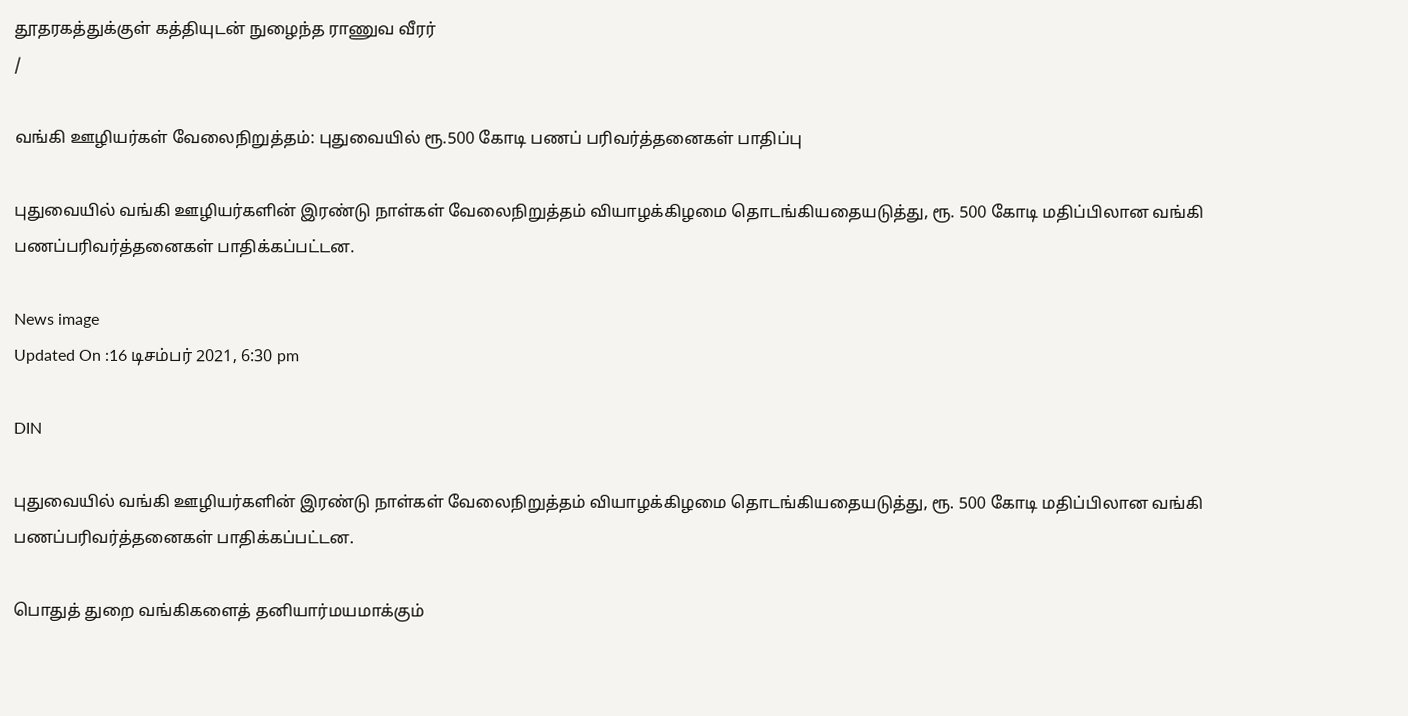தூதரகத்துக்குள் கத்தியுடன் நுழைந்த ராணுவ வீரர்
/

வங்கி ஊழியர்கள் வேலைநிறுத்தம்: புதுவையில் ரூ.500 கோடி பணப் பரிவர்த்தனைகள் பாதிப்பு

புதுவையில் வங்கி ஊழியர்களின் இரண்டு நாள்கள் வேலைநிறுத்தம் வியாழக்கிழமை தொடங்கியதையடுத்து, ரூ. 500 கோடி மதிப்பிலான வங்கி பணப்பரிவர்த்தனைகள் பாதிக்கப்பட்டன.

News image
Updated On :16 டிசம்பர் 2021, 6:30 pm

DIN

புதுவையில் வங்கி ஊழியர்களின் இரண்டு நாள்கள் வேலைநிறுத்தம் வியாழக்கிழமை தொடங்கியதையடுத்து, ரூ. 500 கோடி மதிப்பிலான வங்கி பணப்பரிவர்த்தனைகள் பாதிக்கப்பட்டன.

பொதுத் துறை வங்கிகளைத் தனியார்மயமாக்கும்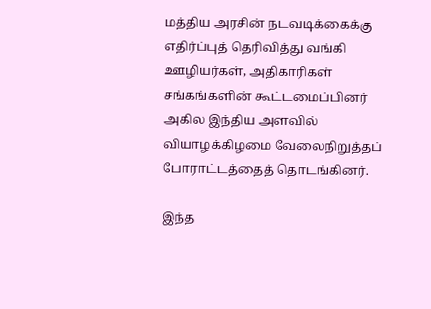மத்திய அரசின் நடவடிக்கைக்கு எதிர்ப்புத் தெரிவித்து வங்கி ஊழியர்கள், அதிகாரிகள் சங்கங்களின் கூட்டமைப்பினர் அகில இந்திய அளவில் வியாழக்கிழமை வேலைநிறுத்தப் போராட்டத்தைத் தொடங்கினர்.

இந்த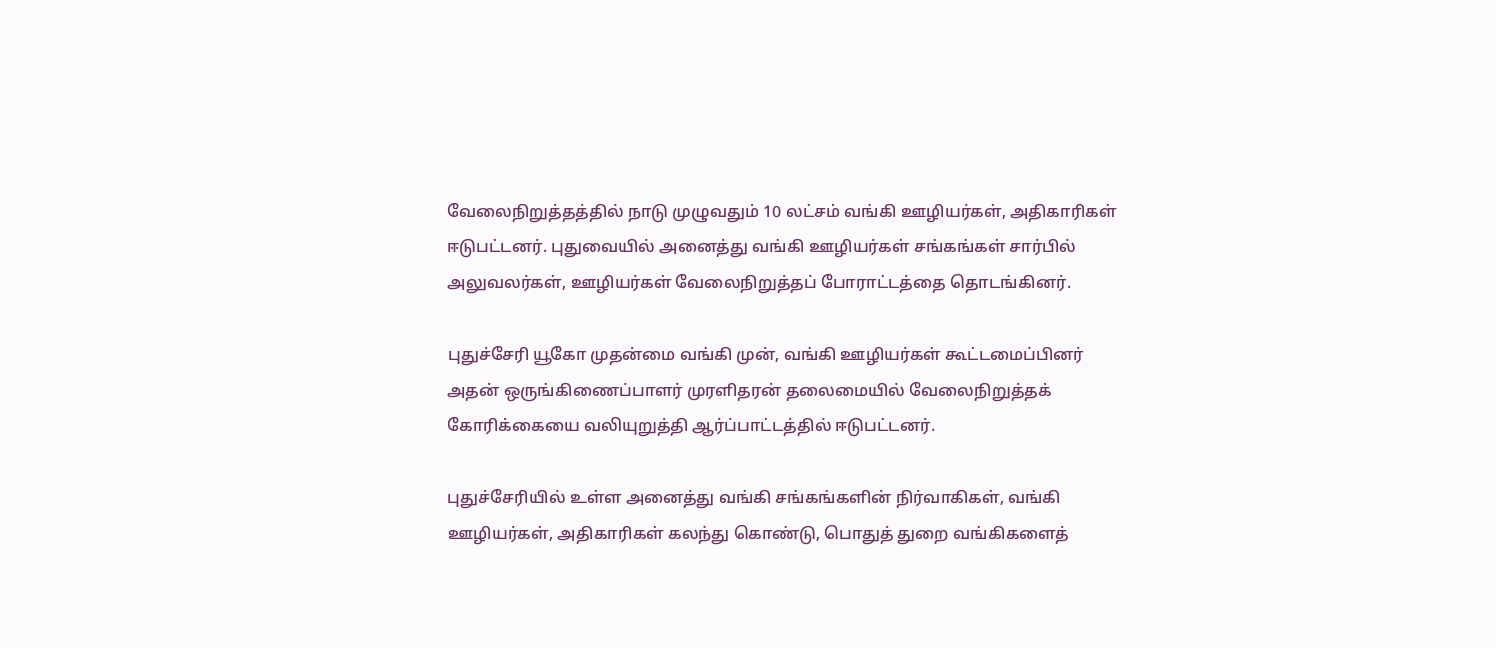வேலைநிறுத்தத்தில் நாடு முழுவதும் 10 லட்சம் வங்கி ஊழியர்கள், அதிகாரிகள் ஈடுபட்டனர். புதுவையில் அனைத்து வங்கி ஊழியர்கள் சங்கங்கள் சார்பில் அலுவலர்கள், ஊழியர்கள் வேலைநிறுத்தப் போராட்டத்தை தொடங்கினர்.

புதுச்சேரி யூகோ முதன்மை வங்கி முன், வங்கி ஊழியர்கள் கூட்டமைப்பினர் அதன் ஒருங்கிணைப்பாளர் முரளிதரன் தலைமையில் வேலைநிறுத்தக் கோரிக்கையை வலியுறுத்தி ஆர்ப்பாட்டத்தில் ஈடுபட்டனர்.

புதுச்சேரியில் உள்ள அனைத்து வங்கி சங்கங்களின் நிர்வாகிகள், வங்கி ஊழியர்கள், அதிகாரிகள் கலந்து கொண்டு, பொதுத் துறை வங்கிகளைத்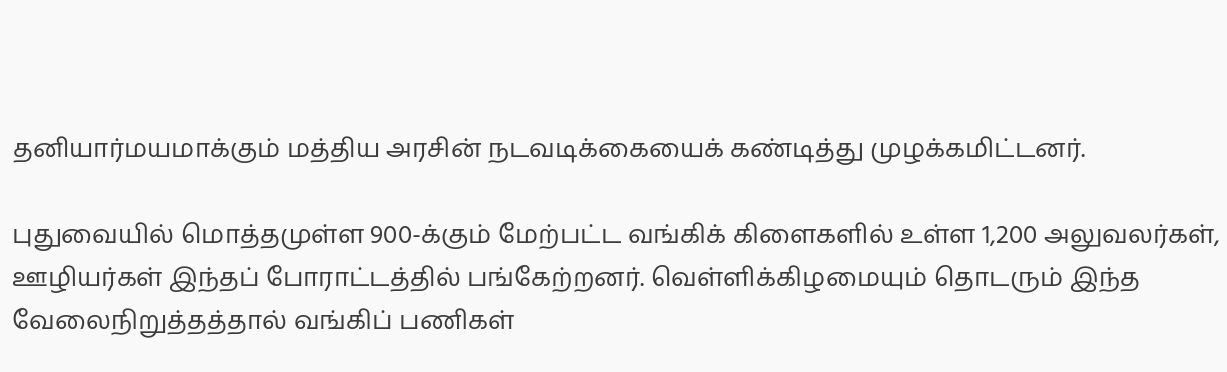தனியார்மயமாக்கும் மத்திய அரசின் நடவடிக்கையைக் கண்டித்து முழக்கமிட்டனர்.

புதுவையில் மொத்தமுள்ள 900-க்கும் மேற்பட்ட வங்கிக் கிளைகளில் உள்ள 1,200 அலுவலர்கள், ஊழியர்கள் இந்தப் போராட்டத்தில் பங்கேற்றனர். வெள்ளிக்கிழமையும் தொடரும் இந்த வேலைநிறுத்தத்தால் வங்கிப் பணிகள்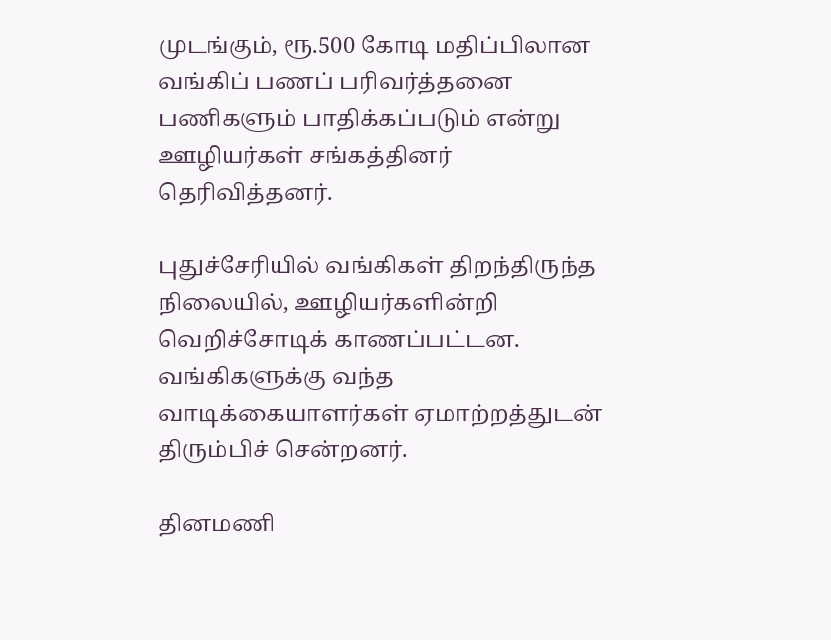முடங்கும், ரூ.500 கோடி மதிப்பிலான வங்கிப் பணப் பரிவர்த்தனை பணிகளும் பாதிக்கப்படும் என்று ஊழியர்கள் சங்கத்தினர் தெரிவித்தனர்.

புதுச்சேரியில் வங்கிகள் திறந்திருந்த நிலையில், ஊழியர்களின்றி வெறிச்சோடிக் காணப்பட்டன. வங்கிகளுக்கு வந்த வாடிக்கையாளர்கள் ஏமாற்றத்துடன் திரும்பிச் சென்றனர்.

தினமணி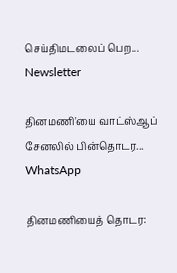செய்திமடலைப் பெற... Newsletter

தினமணி'யை வாட்ஸ்ஆப் சேனலில் பின்தொடர... WhatsApp

தினமணியைத் தொடர: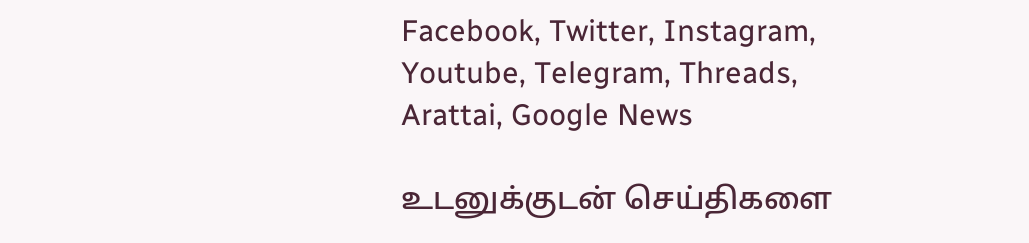Facebook, Twitter, Instagram, Youtube, Telegram, Threads, Arattai, Google News

உடனுக்குடன் செய்திகளை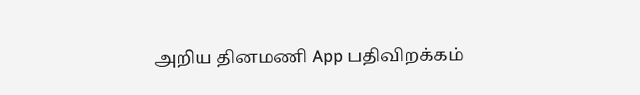அறிய தினமணி App பதிவிறக்கம்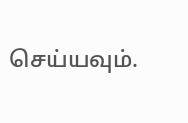செய்யவும்.